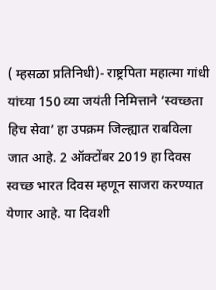( म्हसळा प्रतिनिधी)- राष्ट्रपिता महात्मा गांधी यांच्या 150 व्या जयंती निमित्ताने ‘स्वच्छता हिच सेवा’ हा उपक्रम जिल्ह्यात राबविला जात आहे. 2 ऑक्टोंबर 2019 हा दिवस स्वच्छ भारत दिवस म्हणून साजरा करण्यात येणार आहे. या दिवशी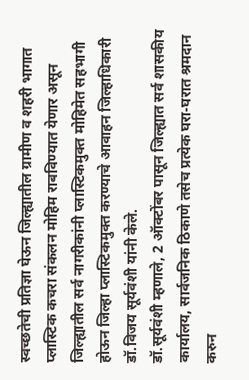स्वच्छतेची प्रतिज्ञा घेऊन जिल्ह्यातील ग्रामीण व शहरी भागात प्लास्टिक कचरा संकलन मोहिम राबविण्यात येणार असून जिल्ह्यातील सर्व नागरीकांनी प्लास्टिकमुक्त मोहिमेत सहभागी होऊन जिल्हा प्लास्टिकमुक्त करण्याचे आवाहन जिल्हाधिकारी डॉ.विजय सूर्यवंशी यांनी केले.
डॉ.सूर्यवंशी म्हणाले, 2 ऑक्टोंबर पासून जिल्ह्यात सर्व शासकीय कार्यालय, सार्वजनिक ठिकाणे तसेच प्रत्येक घरा-घरात श्रमदान करुन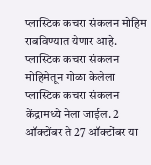प्लास्टिक कचरा संकलन मोहिम राबविण्यात येणार आहे. प्लास्टिक कचरा संकलन मोहिमेतून गोळा केलेला प्लास्टिक कचरा संकलन केंद्रामध्ये नेला जाईल. 2 ऑक्टोंबर ते 27 ऑक्टोंबर या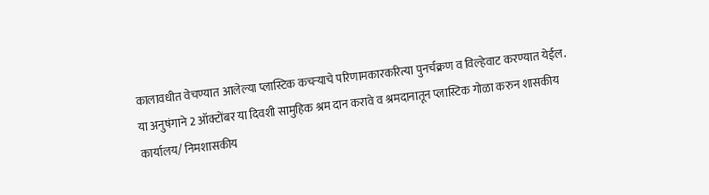कालावधीत वेचण्यात आलेल्या प्लास्टिक कचऱ्याचे परिणामकारकरित्या पुनर्चक्रण व विल्हेवाट करण्यात येईल. या अनुषंगाने 2 ऑक्टोंबर या दिवशी सामुहिक श्रम दान करावे व श्रमदानातून प्लास्टिक गोळा करुन शासकीय कार्यालय/ निमशासकीय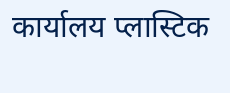कार्यालय प्लास्टिक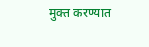मुक्त करण्यात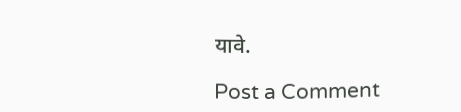यावे.

Post a Comment